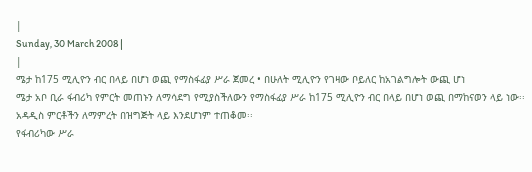|
Sunday, 30 March 2008 |
|
ሜታ ከ175 ሚሊዮን ብር በላይ በሆነ ወጪ የማስፋፊያ ሥራ ጀመረ • በሁለት ሚሊዮን የገዛው ቦይለር ከአገልግሎት ውጪ ሆነ
ሜታ አቦ ቢራ ፋብሪካ የምርት መጠኑን ለማሳደግ የሚያስችለውን የማስፋፊያ ሥራ ከ175 ሚሊዮን ብር በላይ በሆነ ወጪ በማከናወን ላይ ነው፡፡ አዳዲስ ምርቶችን ለማምረት በዝግጅት ላይ እንደሆነም ተጠቆመ፡፡
የፋብሪካው ሥራ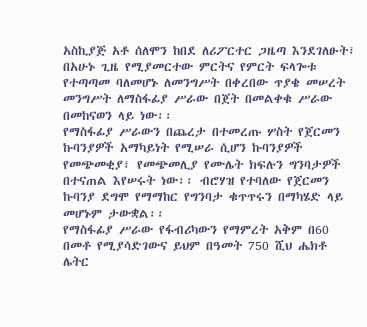አስኪያጅ አቶ ሰለሞን ከበደ ለሪፖርተር ጋዜጣ እንደገለፁት፣ በአሁኑ ጊዜ የሚያመርተው ምርትና የምርት ፍላጐቱ የተጣጣመ ባለመሆኑ ለመንግሥት በቀረበው ጥያቄ መሠረት መንግሥት ለማስፋፊያ ሥራው በጀት በመልቀቁ ሥራው በመከናወን ላይ ነው፡፡
የማስፋፊያ ሥራውን በጨረታ በተመረጡ ሦስት የጀርመን ኩባንያዎች አማካይነት የሚሠራ ሲሆን ኩባንያዎች የመጭመቂያ፣ የመጭመሊያ የሙሌት ክፍሉን ግንባታዎች በተናጠል እየሠሩት ነው፡፡ ብሮሃዝ የተባለው የጀርመን ኩባንያ ደግሞ የማማከር የግንባታ ቁጥጥሩን በማካሄድ ላይ መሆኑም ታውቋል፡፡
የማስፋፊያ ሥራው የፋብሪካውን የማምረት አቅም በ60 በመቶ የሚያሳድገውና ይህም በዓመት 750 ሺህ ሔክቶ ሌትር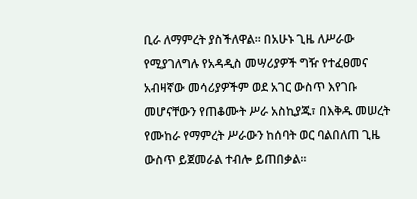ቢራ ለማምረት ያስችለዋል፡፡ በአሁኑ ጊዜ ለሥራው የሚያገለግሉ የአዳዲስ መሣሪያዎች ግዥ የተፈፀመና አብዛኛው መሳሪያዎችም ወደ አገር ውስጥ እየገቡ መሆናቸውን የጠቆሙት ሥራ አስኪያጁ፣ በእቅዱ መሠረት የሙከራ የማምረት ሥራውን ከሰባት ወር ባልበለጠ ጊዜ ውስጥ ይጀመራል ተብሎ ይጠበቃል፡፡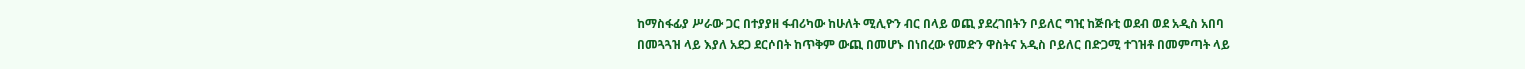ከማስፋፊያ ሥራው ጋር በተያያዘ ፋብሪካው ከሁለት ሚሊዮን ብር በላይ ወጪ ያደረገበትን ቦይለር ግዢ ከጅቡቲ ወደብ ወደ አዲስ አበባ በመጓጓዝ ላይ እያለ አደጋ ደርሶበት ከጥቅም ውጪ በመሆኑ በነበረው የመድን ዋስትና አዲስ ቦይለር በድጋሚ ተገዝቶ በመምጣት ላይ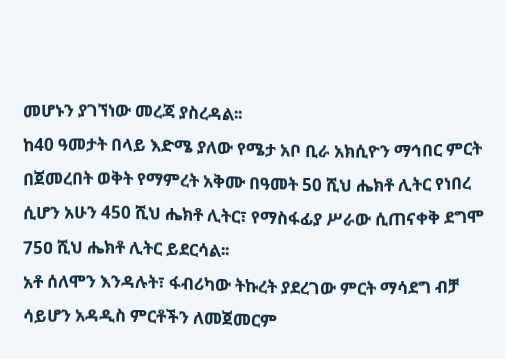መሆኑን ያገኘነው መረጃ ያስረዳል፡፡
ከ40 ዓመታት በላይ እድሜ ያለው የሜታ አቦ ቢራ አክሲዮን ማኅበር ምርት በጀመረበት ወቅት የማምረት አቅሙ በዓመት 50 ሺህ ሔክቶ ሊትር የነበረ ሲሆን አሁን 450 ሺህ ሔክቶ ሊትር፣ የማስፋፊያ ሥራው ሲጠናቀቅ ደግሞ 75ዐ ሺህ ሔክቶ ሊትር ይደርሳል፡፡
አቶ ሰለሞን እንዳሉት፣ ፋብሪካው ትኩረት ያደረገው ምርት ማሳደግ ብቻ ሳይሆን አዳዲስ ምርቶችን ለመጀመርም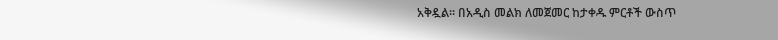አቅዷል፡፡ በአዲስ መልክ ለመጀመር ከታቀዱ ምርቶች ውስጥ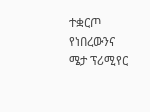ተቋርጦ የነበረውንና ሜታ ፕሪሚየር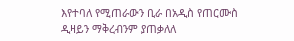እየተባለ የሚጠራውን ቢራ በአዲስ የጠርሙስ ዲዛይን ማቅረብንም ያጠቃለለ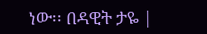ነው፡፡ በዳዊት ታዬ |